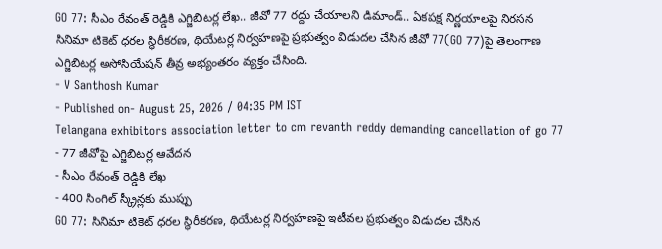GO 77: సీఎం రేవంత్ రెడ్డికి ఎగ్జిబిటర్ల లేఖ.. జీవో 77 రద్దు చేయాలని డిమాండ్.. ఏకపక్ష నిర్ణయాలపై నిరసన
సినిమా టికెట్ ధరల స్థిరీకరణ, థియేటర్ల నిర్వహణపై ప్రభుత్వం విడుదల చేసిన జీవో 77(GO 77)పై తెలంగాణ ఎగ్జిబిటర్ల అసోసియేషన్ తీవ్ర అభ్యంతరం వ్యక్తం చేసింది.
- V Santhosh Kumar
- Published on- August 25, 2026 / 04:35 PM IST
Telangana exhibitors association letter to cm revanth reddy demanding cancellation of go 77
- 77 జీవోపై ఎగ్జిబిటర్ల ఆవేదన
- సీఎం రేవంత్ రెడ్డికి లేఖ
- 400 సింగిల్ స్క్రీన్లకు ముప్పు
GO 77: సినిమా టికెట్ ధరల స్థిరీకరణ, థియేటర్ల నిర్వహణపై ఇటీవల ప్రభుత్వం విడుదల చేసిన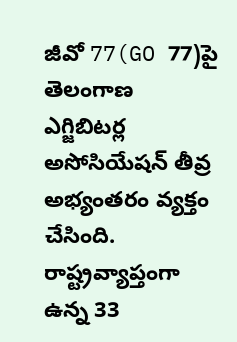జీవో 77(GO 77)పై తెలంగాణ ఎగ్జిబిటర్ల అసోసియేషన్ తీవ్ర అభ్యంతరం వ్యక్తం చేసింది. రాష్ట్రవ్యాప్తంగా ఉన్న 33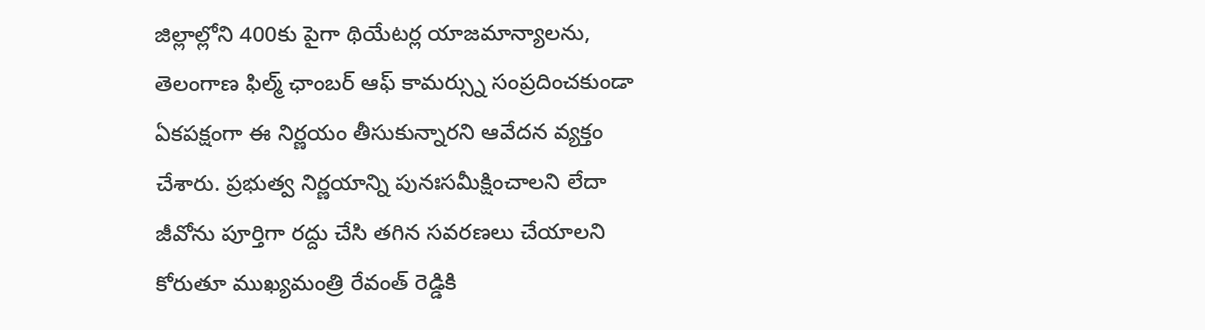జిల్లాల్లోని 400కు పైగా థియేటర్ల యాజమాన్యాలను, తెలంగాణ ఫిల్మ్ ఛాంబర్ ఆఫ్ కామర్స్ను సంప్రదించకుండా ఏకపక్షంగా ఈ నిర్ణయం తీసుకున్నారని ఆవేదన వ్యక్తం చేశారు. ప్రభుత్వ నిర్ణయాన్ని పునఃసమీక్షించాలని లేదా జీవోను పూర్తిగా రద్దు చేసి తగిన సవరణలు చేయాలని కోరుతూ ముఖ్యమంత్రి రేవంత్ రెడ్డికి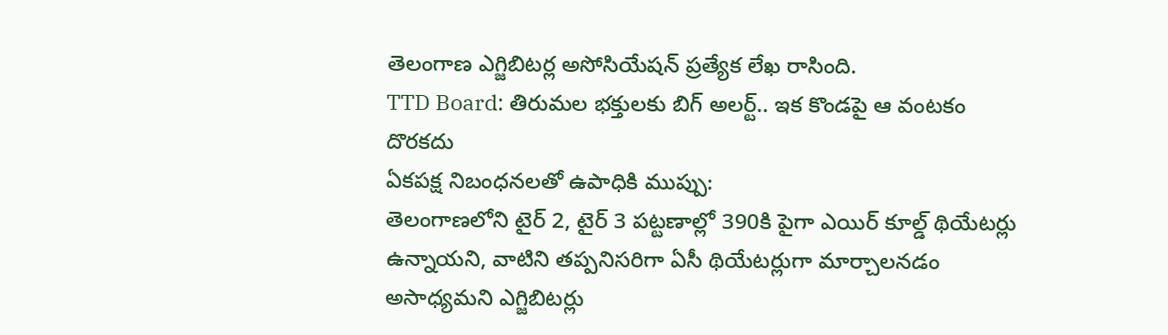తెలంగాణ ఎగ్జిబిటర్ల అసోసియేషన్ ప్రత్యేక లేఖ రాసింది.
TTD Board: తిరుమల భక్తులకు బిగ్ అలర్ట్.. ఇక కొండపై ఆ వంటకం దొరకదు
ఏకపక్ష నిబంధనలతో ఉపాధికి ముప్పు:
తెలంగాణలోని టైర్ 2, టైర్ 3 పట్టణాల్లో 390కి పైగా ఎయిర్ కూల్డ్ థియేటర్లు ఉన్నాయని, వాటిని తప్పనిసరిగా ఏసీ థియేటర్లుగా మార్చాలనడం అసాధ్యమని ఎగ్జిబిటర్లు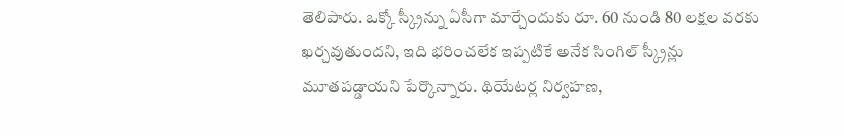తెలిపారు. ఒక్కో స్క్రీన్ను ఏసీగా మార్చేందుకు రూ. 60 నుండి 80 లక్షల వరకు ఖర్చవుతుందని, ఇది భరించలేక ఇప్పటికే అనేక సింగిల్ స్క్రీన్లు మూతపడ్డాయని పేర్కొన్నారు. థియేటర్ల నిర్వహణ,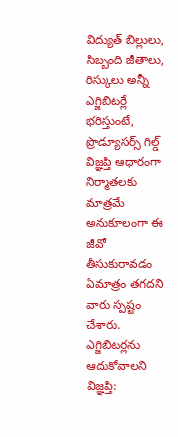విద్యుత్ బిల్లులు, సిబ్బంది జీతాలు, రిస్కులు అన్నీ ఎగ్జిబిటర్లే భరిస్తుంటే, ప్రొడ్యూసర్స్ గిల్డ్ విజ్ఞప్తి ఆధారంగా నిర్మాతలకు మాత్రమే అనుకూలంగా ఈ జీవో తీసుకురావడం ఏమాత్రం తగదని వారు స్పష్టం చేశారు.
ఎగ్జిబిటర్లను ఆదుకోవాలని విజ్ఞప్తి: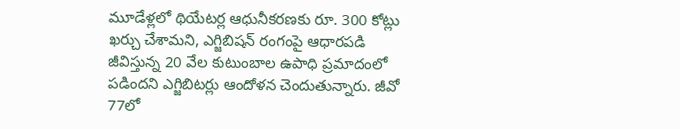మూడేళ్లలో థియేటర్ల ఆధునీకరణకు రూ. 300 కోట్లు ఖర్చు చేశామని, ఎగ్జిబిషన్ రంగంపై ఆధారపడి జీవిస్తున్న 20 వేల కుటుంబాల ఉపాధి ప్రమాదంలో పడిందని ఎగ్జిబిటర్లు ఆందోళన చెందుతున్నారు. జీవో 77లో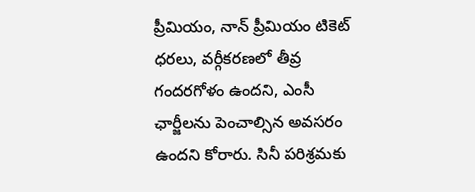ప్రీమియం, నాన్ ప్రీమియం టికెట్ ధరలు, వర్గీకరణలో తీవ్ర గందరగోళం ఉందని, ఎంసీ ఛార్జీలను పెంచాల్సిన అవసరం ఉందని కోరారు. సినీ పరిశ్రమకు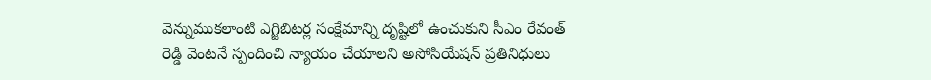వెన్నుముకలాంటి ఎగ్జిబిటర్ల సంక్షేమాన్ని దృష్టిలో ఉంచుకుని సీఎం రేవంత్ రెడ్డి వెంటనే స్పందించి న్యాయం చేయాలని అసోసియేషన్ ప్రతినిధులు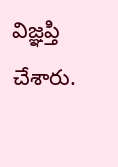విజ్ఞప్తి చేశారు.